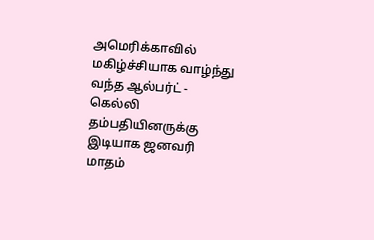அமெரிக்காவில் மகிழ்ச்சியாக வாழ்ந்து வந்த ஆல்பர்ட் - கெல்லி தம்பதியினருக்கு இடியாக ஜனவரி மாதம்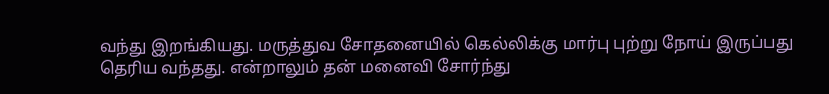வந்து இறங்கியது. மருத்துவ சோதனையில் கெல்லிக்கு மார்பு புற்று நோய் இருப்பது தெரிய வந்தது. என்றாலும் தன் மனைவி சோர்ந்து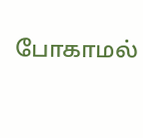போகாமல்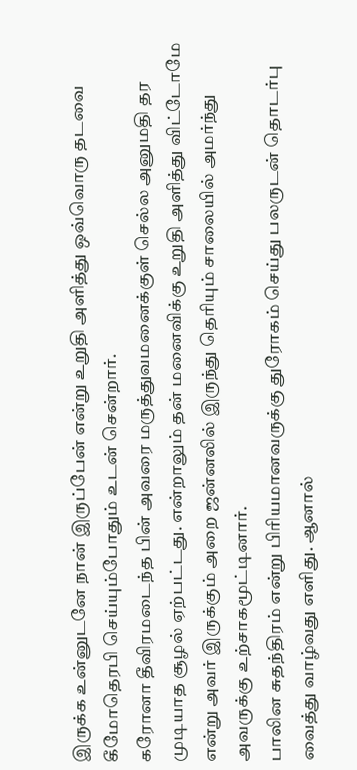இருக்க உன்னுடனே நான் இருப்பேன் என்று உறுதி அளித்து ஒவ்வொரு தடவை கீமோதெரபி செய்யும்போதும் உடன் சென்றார்.
கரோனா தீவிரமடைந்த பின் அவரை மருத்துவமனைக்குள் செல்ல அனுமதி தர முடியாத சூழல் ஏற்பட்டது. என்றாலும் தன் மனைவிக்கு உறுதி அளித்து விட்டோமே என்று அவர் இருக்கும் அறை ஜன்னலில் இருந்து தெரியும் சாலையில் அமர்ந்து
அவருக்கு உற்சாகமூட்டினார்.
பாலின சுதந்திரம் என்று பிரியமானவருக்கு துரோகம் செய்து பலருடன் தொடர்பு வைத்து வாழ்வது எளிது. ஆனால்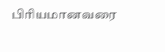பிரியமானவரை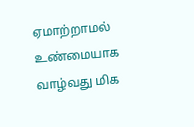ஏமாற்றாமல் உண்மையாக வாழ்வது மிக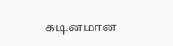கடினமான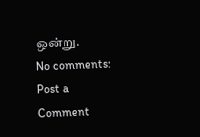ஒன்று.
No comments:
Post a Comment